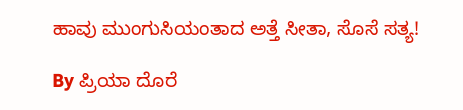ಹಾವು ಮುಂಗುಸಿಯಂತಾದ ಅತ್ತೆ ಸೀತಾ, ಸೊಸೆ ಸತ್ಯ!

By ಪ್ರಿಯಾ ದೊರೆ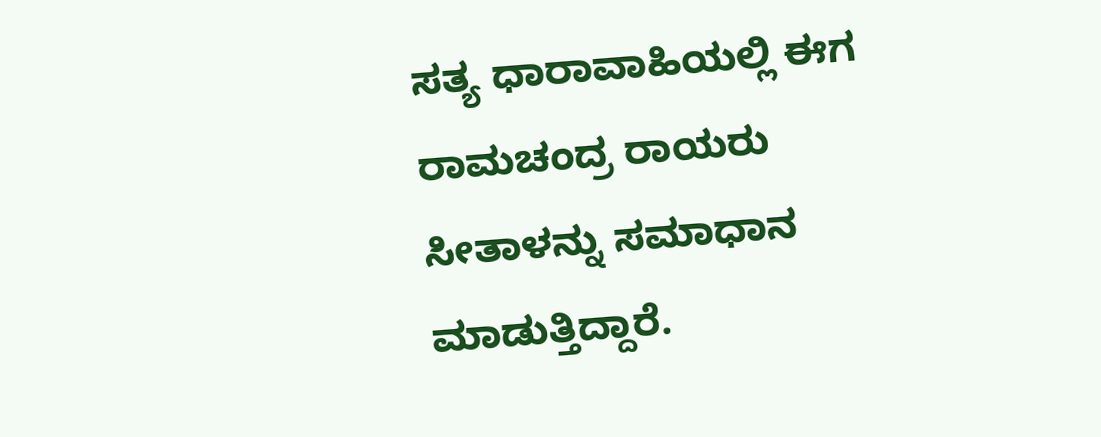ಸತ್ಯ ಧಾರಾವಾಹಿಯಲ್ಲಿ ಈಗ ರಾಮಚಂದ್ರ ರಾಯರು ಸೀತಾಳನ್ನು ಸಮಾಧಾನ ಮಾಡುತ್ತಿದ್ದಾರೆ.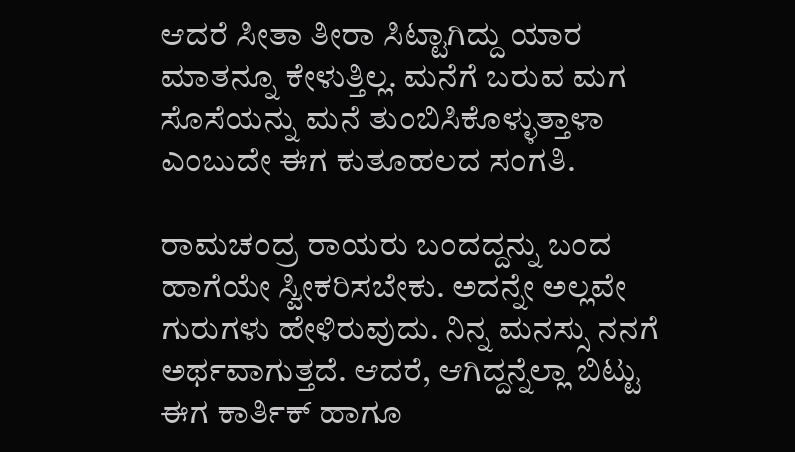ಆದರೆ ಸೀತಾ ತೀರಾ ಸಿಟ್ಟಾಗಿದ್ದು ಯಾರ ಮಾತನ್ನೂ ಕೇಳುತ್ತಿಲ್ಲ. ಮನೆಗೆ ಬರುವ ಮಗ ಸೊಸೆಯನ್ನು ಮನೆ ತುಂಬಿಸಿಕೊಳ್ಳುತ್ತಾಳಾ ಎಂಬುದೇ ಈಗ ಕುತೂಹಲದ ಸಂಗತಿ.

ರಾಮಚಂದ್ರ ರಾಯರು ಬಂದದ್ದನ್ನು ಬಂದ ಹಾಗೆಯೇ ಸ್ವೀಕರಿಸಬೇಕು. ಅದನ್ನೇ ಅಲ್ಲವೇ ಗುರುಗಳು ಹೇಳಿರುವುದು. ನಿನ್ನ ಮನಸ್ಸು ನನಗೆ ಅರ್ಥವಾಗುತ್ತದೆ. ಆದರೆ, ಆಗಿದ್ದನ್ನೆಲ್ಲಾ ಬಿಟ್ಟು ಈಗ ಕಾರ್ತಿಕ್ ಹಾಗೂ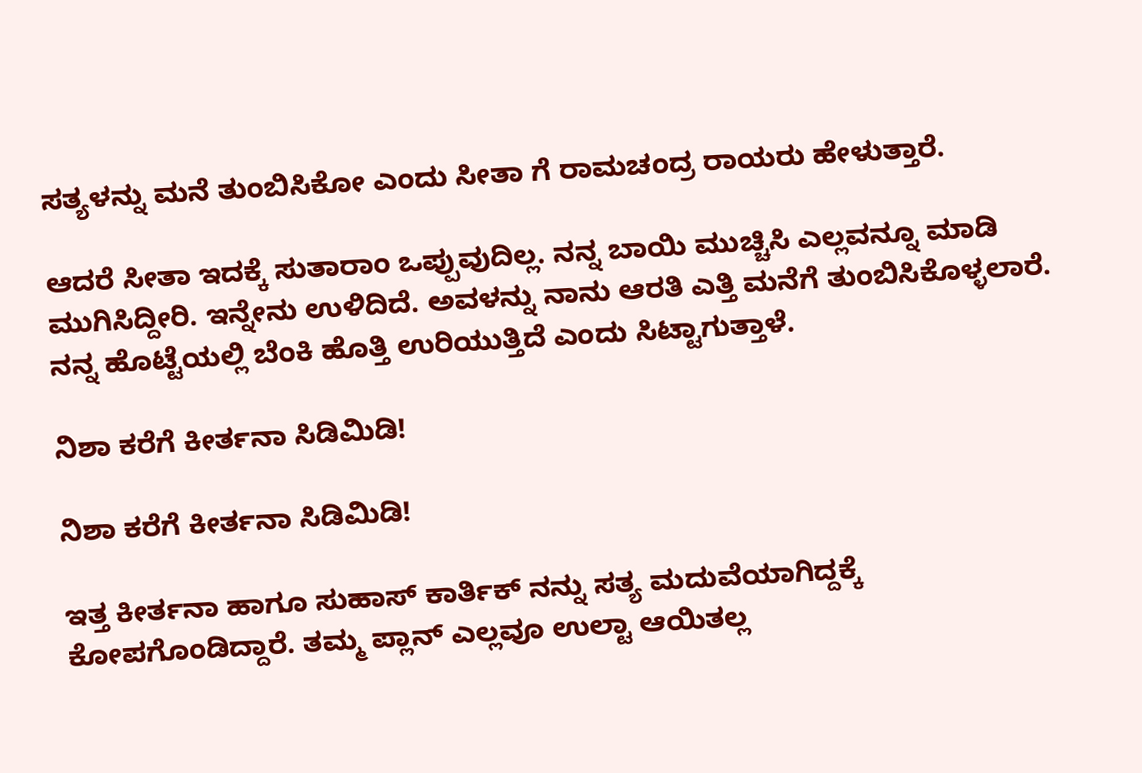ಸತ್ಯಳನ್ನು ಮನೆ ತುಂಬಿಸಿಕೋ ಎಂದು ಸೀತಾ ಗೆ ರಾಮಚಂದ್ರ ರಾಯರು ಹೇಳುತ್ತಾರೆ.

ಆದರೆ ಸೀತಾ ಇದಕ್ಕೆ ಸುತಾರಾಂ ಒಪ್ಪುವುದಿಲ್ಲ. ನನ್ನ ಬಾಯಿ ಮುಚ್ಚಿಸಿ ಎಲ್ಲವನ್ನೂ ಮಾಡಿ ಮುಗಿಸಿದ್ದೀರಿ. ಇನ್ನೇನು ಉಳಿದಿದೆ. ಅವಳನ್ನು ನಾನು ಆರತಿ ಎತ್ತಿ ಮನೆಗೆ ತುಂಬಿಸಿಕೊಳ್ಳಲಾರೆ. ನನ್ನ ಹೊಟ್ಟೆಯಲ್ಲಿ ಬೆಂಕಿ ಹೊತ್ತಿ ಉರಿಯುತ್ತಿದೆ ಎಂದು ಸಿಟ್ಟಾಗುತ್ತಾಳೆ.

ನಿಶಾ ಕರೆಗೆ ಕೀರ್ತನಾ ಸಿಡಿಮಿಡಿ!

ನಿಶಾ ಕರೆಗೆ ಕೀರ್ತನಾ ಸಿಡಿಮಿಡಿ!

ಇತ್ತ ಕೀರ್ತನಾ ಹಾಗೂ ಸುಹಾಸ್ ಕಾರ್ತಿಕ್ ನನ್ನು ಸತ್ಯ ಮದುವೆಯಾಗಿದ್ದಕ್ಕೆ ಕೋಪಗೊಂಡಿದ್ದಾರೆ. ತಮ್ಮ ಪ್ಲಾನ್ ಎಲ್ಲವೂ ಉಲ್ಟಾ ಆಯಿತಲ್ಲ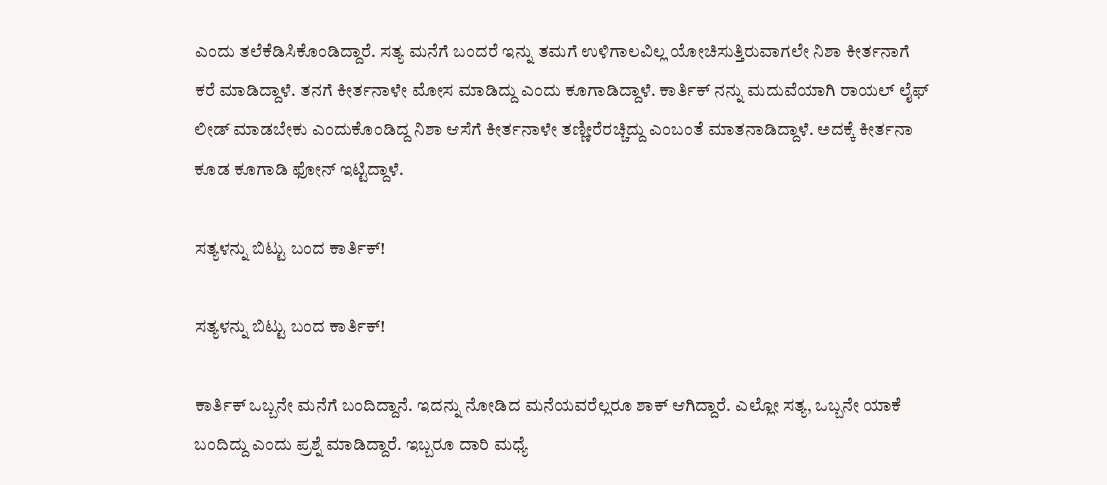ಎಂದು ತಲೆಕೆಡಿಸಿಕೊಂಡಿದ್ದಾರೆ. ಸತ್ಯ ಮನೆಗೆ ಬಂದರೆ ಇನ್ನು ತಮಗೆ ಉಳಿಗಾಲವಿಲ್ಲ ಯೋಚಿಸುತ್ತಿರುವಾಗಲೇ ನಿಶಾ ಕೀರ್ತನಾಗೆ ಕರೆ ಮಾಡಿದ್ದಾಳೆ. ತನಗೆ ಕೀರ್ತನಾಳೇ ಮೋಸ ಮಾಡಿದ್ದು ಎಂದು ಕೂಗಾಡಿದ್ದಾಳೆ. ಕಾರ್ತಿಕ್ ನನ್ನು ಮದುವೆಯಾಗಿ ರಾಯಲ್ ಲೈಫ್ ಲೀಡ್ ಮಾಡಬೇಕು ಎಂದುಕೊಂಡಿದ್ದ ನಿಶಾ ಆಸೆಗೆ ಕೀರ್ತನಾಳೇ ತಣ್ಣೀರೆರಚ್ಚಿದ್ದು ಎಂಬಂತೆ ಮಾತನಾಡಿದ್ದಾಳೆ. ಅದಕ್ಕೆ ಕೀರ್ತನಾ ಕೂಡ ಕೂಗಾಡಿ ಫೋನ್ ಇಟ್ಟಿದ್ದಾಳೆ.

ಸತ್ಯಳನ್ನು ಬಿಟ್ಟು ಬಂದ ಕಾರ್ತಿಕ್!

ಸತ್ಯಳನ್ನು ಬಿಟ್ಟು ಬಂದ ಕಾರ್ತಿಕ್!

ಕಾರ್ತಿಕ್ ಒಬ್ಬನೇ ಮನೆಗೆ ಬಂದಿದ್ದಾನೆ. ಇದನ್ನು ನೋಡಿದ ಮನೆಯವರೆಲ್ಲರೂ ಶಾಕ್ ಆಗಿದ್ದಾರೆ. ಎಲ್ಲೋ ಸತ್ಯ, ಒಬ್ಬನೇ ಯಾಕೆ ಬಂದಿದ್ದು ಎಂದು ಪ್ರಶ್ನೆ ಮಾಡಿದ್ದಾರೆ. ಇಬ್ಬರೂ ದಾರಿ ಮಧ್ಯೆ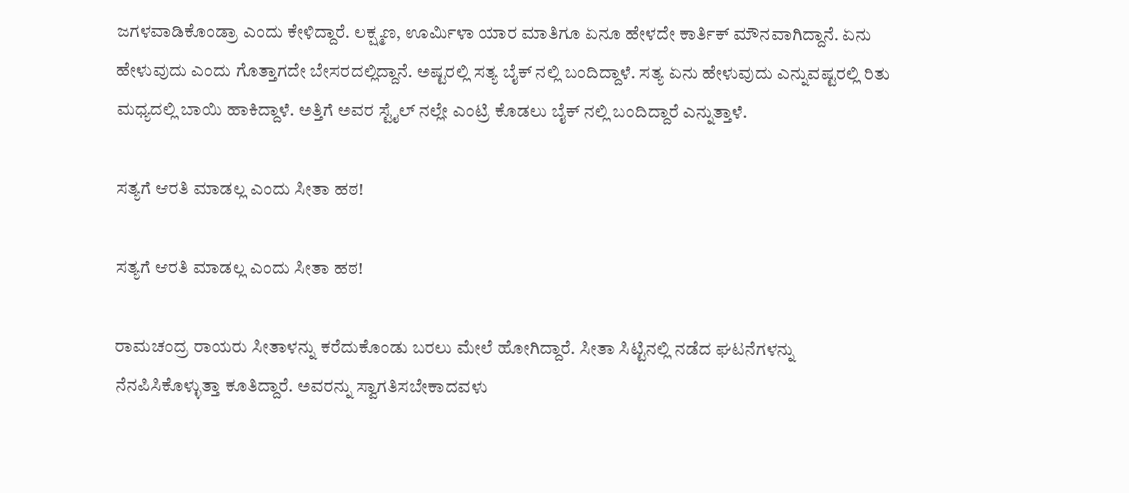ಜಗಳವಾಡಿಕೊಂಡ್ರಾ ಎಂದು ಕೇಳಿದ್ದಾರೆ. ಲಕ್ಷ್ಮಣ, ಊರ್ಮಿಳಾ ಯಾರ ಮಾತಿಗೂ ಏನೂ ಹೇಳದೇ ಕಾರ್ತಿಕ್ ಮೌನವಾಗಿದ್ದಾನೆ. ಏನು ಹೇಳುವುದು ಎಂದು ಗೊತ್ತಾಗದೇ ಬೇಸರದಲ್ಲಿದ್ದಾನೆ. ಅಷ್ಟರಲ್ಲಿ ಸತ್ಯ ಬೈಕ್ ನಲ್ಲಿ ಬಂದಿದ್ದಾಳೆ. ಸತ್ಯ ಏನು ಹೇಳುವುದು ಎನ್ನುವಷ್ಟರಲ್ಲಿ ರಿತು ಮಧ್ಯದಲ್ಲಿ ಬಾಯಿ ಹಾಕಿದ್ದಾಳೆ. ಅತ್ತಿಗೆ ಅವರ ಸ್ಟೈಲ್ ನಲ್ಲೇ ಎಂಟ್ರಿ ಕೊಡಲು ಬೈಕ್ ನಲ್ಲಿ ಬಂದಿದ್ದಾರೆ ಎನ್ನುತ್ತಾಳೆ.

ಸತ್ಯಗೆ ಆರತಿ ಮಾಡಲ್ಲ ಎಂದು ಸೀತಾ ಹಠ!

ಸತ್ಯಗೆ ಆರತಿ ಮಾಡಲ್ಲ ಎಂದು ಸೀತಾ ಹಠ!

ರಾಮಚಂದ್ರ ರಾಯರು ಸೀತಾಳನ್ನು ಕರೆದುಕೊಂಡು ಬರಲು ಮೇಲೆ ಹೋಗಿದ್ದಾರೆ. ಸೀತಾ ಸಿಟ್ಟಿನಲ್ಲಿ ನಡೆದ ಘಟನೆಗಳನ್ನು ನೆನಪಿಸಿಕೊಳ್ಳುತ್ತಾ ಕೂತಿದ್ದಾರೆ. ಅವರನ್ನು ಸ್ವಾಗತಿಸಬೇಕಾದವಳು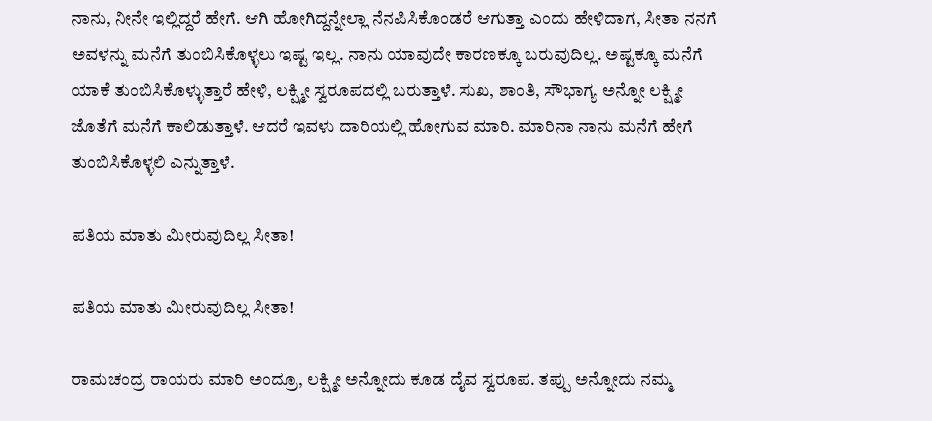ನಾನು, ನೀನೇ ಇಲ್ಲಿದ್ದರೆ ಹೇಗೆ. ಆಗಿ ಹೋಗಿದ್ದನ್ನೇಲ್ಲಾ ನೆನಪಿಸಿಕೊಂಡರೆ ಆಗುತ್ತಾ ಎಂದು ಹೇಳಿದಾಗ, ಸೀತಾ ನನಗೆ ಅವಳನ್ನು ಮನೆಗೆ ತುಂಬಿಸಿಕೊಳ್ಳಲು ಇಷ್ಟ ಇಲ್ಲ. ನಾನು ಯಾವುದೇ ಕಾರಣಕ್ಕೂ ಬರುವುದಿಲ್ಲ. ಅಷ್ಟಕ್ಕೂ ಮನೆಗೆ ಯಾಕೆ ತುಂಬಿಸಿಕೊಳ್ಳುತ್ತಾರೆ ಹೇಳಿ, ಲಕ್ಷ್ಮೀ ಸ್ವರೂಪದಲ್ಲಿ ಬರುತ್ತಾಳೆ. ಸುಖ, ಶಾಂತಿ, ಸೌಭಾಗ್ಯ ಅನ್ನೋ ಲಕ್ಷ್ಮೀ ಜೊತೆಗೆ ಮನೆಗೆ ಕಾಲಿಡುತ್ತಾಳೆ. ಆದರೆ ಇವಳು ದಾರಿಯಲ್ಲಿ ಹೋಗುವ ಮಾರಿ. ಮಾರಿನಾ ನಾನು ಮನೆಗೆ ಹೇಗೆ ತುಂಬಿಸಿಕೊಳ್ಳಲಿ ಎನ್ನುತ್ತಾಳೆ.

ಪತಿಯ ಮಾತು ಮೀರುವುದಿಲ್ಲ ಸೀತಾ!

ಪತಿಯ ಮಾತು ಮೀರುವುದಿಲ್ಲ ಸೀತಾ!

ರಾಮಚಂದ್ರ ರಾಯರು ಮಾರಿ ಅಂದ್ರೂ, ಲಕ್ಷ್ಮೀ ಅನ್ನೋದು ಕೂಡ ದೈವ ಸ್ವರೂಪ. ತಪ್ಪು ಅನ್ನೋದು ನಮ್ಮ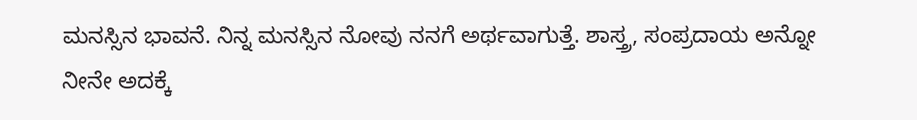ಮನಸ್ಸಿನ ಭಾವನೆ. ನಿನ್ನ ಮನಸ್ಸಿನ ನೋವು ನನಗೆ ಅರ್ಥವಾಗುತ್ತೆ. ಶಾಸ್ತ್ರ, ಸಂಪ್ರದಾಯ ಅನ್ನೋ ನೀನೇ ಅದಕ್ಕೆ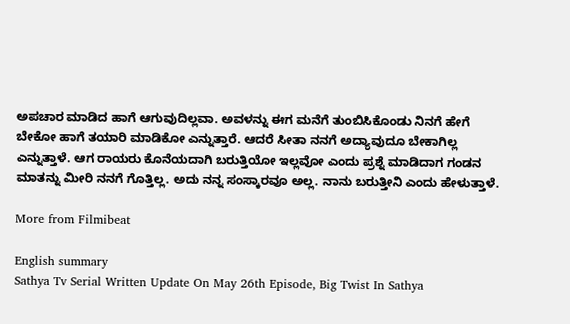ಅಪಚಾರ ಮಾಡಿದ ಹಾಗೆ ಆಗುವುದಿಲ್ಲವಾ. ಅವಳನ್ನು ಈಗ ಮನೆಗೆ ತುಂಬಿಸಿಕೊಂಡು ನಿನಗೆ ಹೇಗೆ ಬೇಕೋ ಹಾಗೆ ತಯಾರಿ ಮಾಡಿಕೋ ಎನ್ನುತ್ತಾರೆ. ಆದರೆ ಸೀತಾ ನನಗೆ ಅದ್ಯಾವುದೂ ಬೇಕಾಗಿಲ್ಲ ಎನ್ನುತ್ತಾಳೆ. ಆಗ ರಾಯರು ಕೊನೆಯದಾಗಿ ಬರುತ್ತಿಯೋ ಇಲ್ಲವೋ ಎಂದು ಪ್ರಶ್ನೆ ಮಾಡಿದಾಗ ಗಂಡನ ಮಾತನ್ನು ಮೀರಿ ನನಗೆ ಗೊತ್ತಿಲ್ಲ. ಅದು ನನ್ನ ಸಂಸ್ಕಾರವೂ ಅಲ್ಲ. ನಾನು ಬರುತ್ತೀನಿ ಎಂದು ಹೇಳುತ್ತಾಳೆ.

More from Filmibeat

English summary
Sathya Tv Serial Written Update On May 26th Episode, Big Twist In Sathya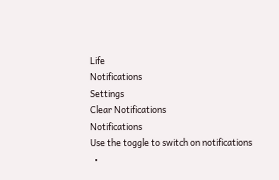Life
Notifications
Settings
Clear Notifications
Notifications
Use the toggle to switch on notifications
  •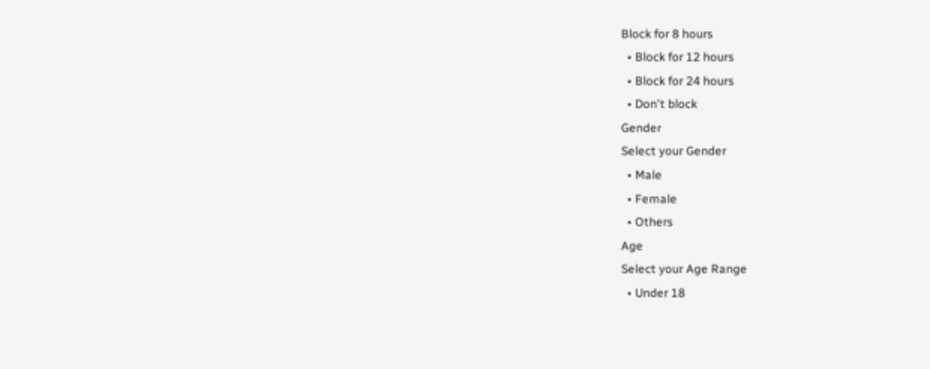Block for 8 hours
  • Block for 12 hours
  • Block for 24 hours
  • Don't block
Gender
Select your Gender
  • Male
  • Female
  • Others
Age
Select your Age Range
  • Under 18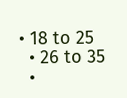• 18 to 25
  • 26 to 35
  •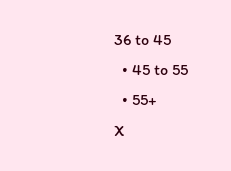36 to 45
  • 45 to 55
  • 55+
X